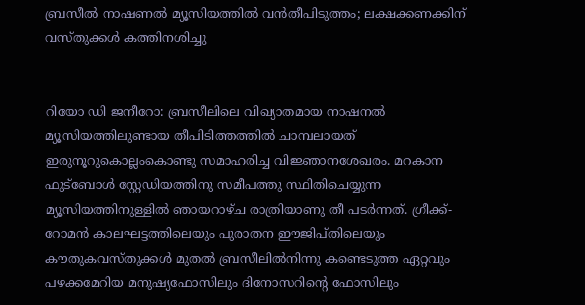ബ്രസീല്‍ നാഷണല്‍ മ്യൂസിയത്തില്‍ വന്‍തീപിടുത്തം; ലക്ഷക്കണക്കിന് വസ്തുക്കള്‍ കത്തിനശിച്ചു


റിയോ ഡി ജനീറോ: ബ്രസീലിലെ വിഖ്യാതമായ നാഷനല്‍ മ്യൂസിയത്തിലുണ്ടായ തീപിടിത്തത്തില്‍ ചാമ്പലായത് ഇരുനൂറുകൊല്ലംകൊണ്ടു സമാഹരിച്ച വിജ്ഞാനശേഖരം. മറകാന ഫുട്‌ബോള്‍ സ്റ്റേഡിയത്തിനു സമീപത്തു സ്ഥിതിചെയ്യുന്ന മ്യൂസിയത്തിനുള്ളില്‍ ഞായറാഴ്ച രാത്രിയാണു തീ പടര്‍ന്നത്. ഗ്രീക്ക്-റോമന്‍ കാലഘട്ടത്തിലെയും പുരാതന ഈജിപ്തിലെയും കൗതുകവസ്തുക്കള്‍ മുതല്‍ ബ്രസീലില്‍നിന്നു കണ്ടെടുത്ത ഏറ്റവും പഴക്കമേറിയ മനുഷ്യഫോസിലും ദിനോസറിന്റെ ഫോസിലും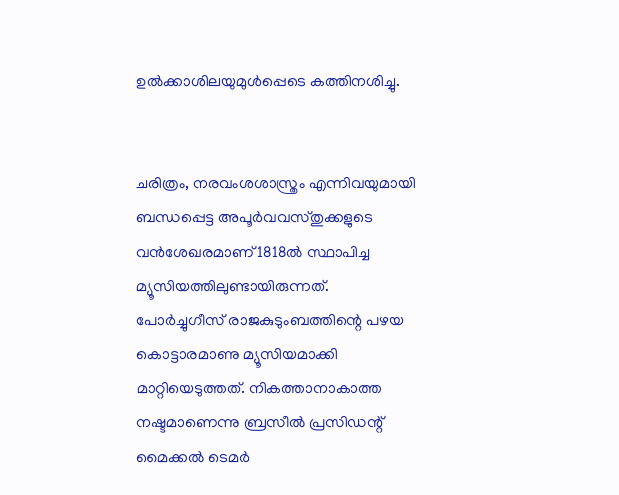ഉല്‍ക്കാശിലയുമുള്‍പ്പെടെ കത്തിനശിച്ചു.


ചരിത്രം, നരവംശശാസ്ത്രം എന്നിവയുമായി ബന്ധപ്പെട്ട അപൂര്‍വവസ്തുക്കളുടെ വന്‍ശേഖരമാണ് 1818ല്‍ സ്ഥാപിച്ച മ്യൂസിയത്തിലുണ്ടായിരുന്നത്. പോര്‍ച്ചുഗീസ് രാജകുടുംബത്തിന്റെ പഴയ കൊട്ടാരമാണു മ്യൂസിയമാക്കി മാറ്റിയെടുത്തത്. നികത്താനാകാത്ത നഷ്ടമാണെന്നു ബ്രസീല്‍ പ്രസിഡന്റ് മൈക്കല്‍ ടെമര്‍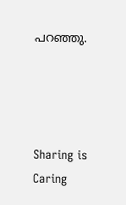പറഞ്ഞു.




Sharing is Caring